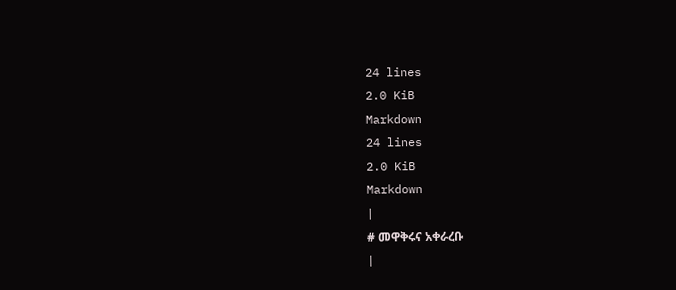24 lines
2.0 KiB
Markdown
24 lines
2.0 KiB
Markdown
|
# መዋቅሩና አቀራረቡ
|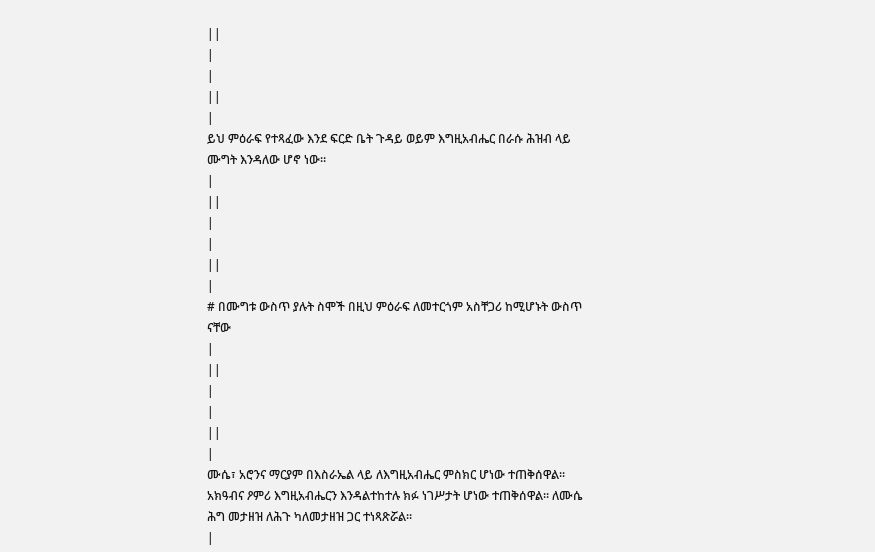||
|
|
||
|
ይህ ምዕራፍ የተጻፈው እንደ ፍርድ ቤት ጉዳይ ወይም እግዚአብሔር በራሱ ሕዝብ ላይ ሙግት እንዳለው ሆኖ ነው።
|
||
|
|
||
|
# በሙግቱ ውስጥ ያሉት ስሞች በዚህ ምዕራፍ ለመተርጎም አስቸጋሪ ከሚሆኑት ውስጥ ናቸው
|
||
|
|
||
|
ሙሴ፣ አሮንና ማርያም በእስራኤል ላይ ለእግዚአብሔር ምስክር ሆነው ተጠቅሰዋል። አክዓብና ዖምሪ እግዚአብሔርን እንዳልተከተሉ ክፉ ነገሥታት ሆነው ተጠቅሰዋል። ለሙሴ ሕግ መታዘዝ ለሕጉ ካለመታዘዝ ጋር ተነጻጽሯል።
|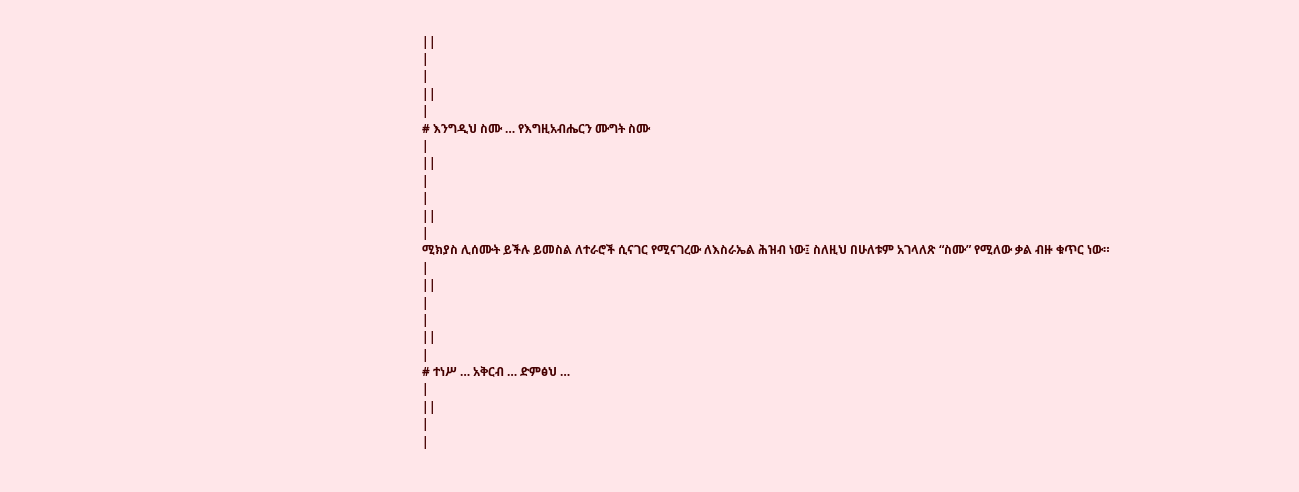||
|
|
||
|
# እንግዲህ ስሙ … የእግዚአብሔርን ሙግት ስሙ
|
||
|
|
||
|
ሚክያስ ሊሰሙት ይችሉ ይመስል ለተራሮች ሲናገር የሚናገረው ለእስራኤል ሕዝብ ነው፤ ስለዚህ በሁለቱም አገላለጽ “ስሙ” የሚለው ቃል ብዙ ቁጥር ነው።
|
||
|
|
||
|
# ተነሥ … አቅርብ … ድምፅህ …
|
||
|
|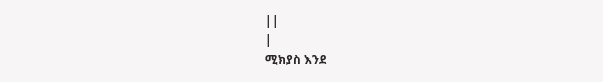||
|
ሚክያስ እንደ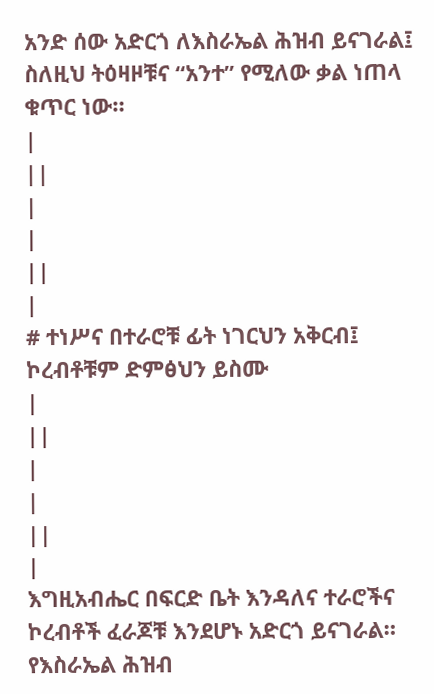አንድ ሰው አድርጎ ለእስራኤል ሕዝብ ይናገራል፤ ስለዚህ ትዕዛዞቹና “አንተ” የሚለው ቃል ነጠላ ቁጥር ነው።
|
||
|
|
||
|
# ተነሥና በተራሮቹ ፊት ነገርህን አቅርብ፤ ኮረብቶቹም ድምፅህን ይስሙ
|
||
|
|
||
|
እግዚአብሔር በፍርድ ቤት እንዳለና ተራሮችና ኮረብቶች ፈራጆቹ እንደሆኑ አድርጎ ይናገራል። የእስራኤል ሕዝብ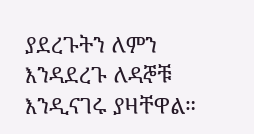ያደረጉትን ለምን እንዳደረጉ ለዳኞቹ እንዲናገሩ ያዛቸዋል።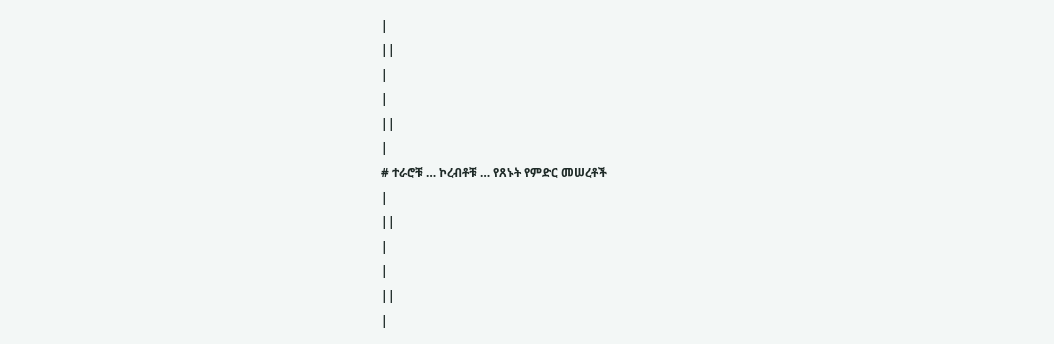|
||
|
|
||
|
# ተራሮቹ … ኮረብቶቹ … የጸኑት የምድር መሠረቶች
|
||
|
|
||
|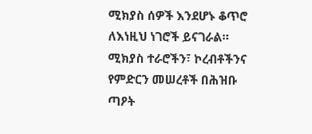ሚክያስ ሰዎች እንደሆኑ ቆጥሮ ለእነዚህ ነገሮች ይናገራል። ሚክያስ ተራሮችን፣ ኮረብቶችንና የምድርን መሠረቶች በሕዝቡ ጣዖት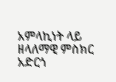አምላኪነት ላይ ዘላለማዊ ምስክር አድርጎ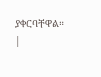ያቀርባቸዋል።
|